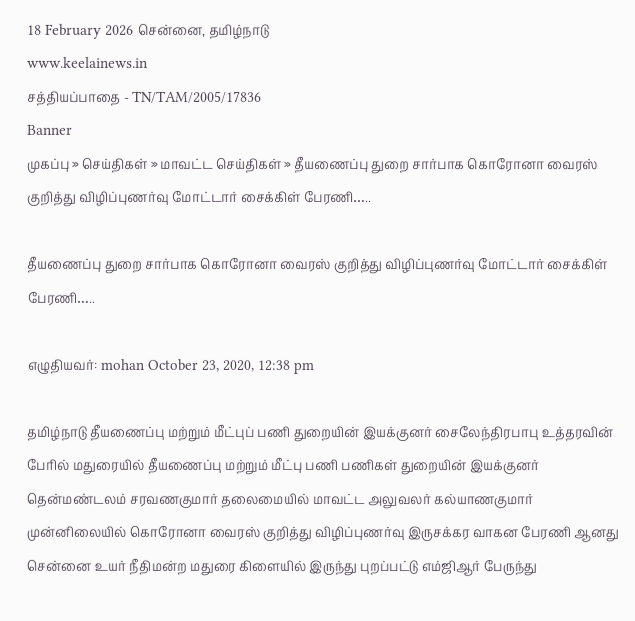18 February 2026 சென்னை, தமிழ்நாடு
www.keelainews.in
சத்தியப்பாதை - TN/TAM/2005/17836
Banner
முகப்பு » செய்திகள் » மாவட்ட செய்திகள் » தீயணைப்பு துறை சார்பாக கொரோனா வைரஸ் குறித்து விழிப்புணர்வு மோட்டார் சைக்கிள் பேரணி…..

தீயணைப்பு துறை சார்பாக கொரோனா வைரஸ் குறித்து விழிப்புணர்வு மோட்டார் சைக்கிள் பேரணி…..

எழுதியவர்: mohan October 23, 2020, 12:38 pm

தமிழ்நாடு தீயணைப்பு மற்றும் மீட்புப் பணி துறையின் இயக்குனர் சைலேந்திரபாபு உத்தரவின் பேரில் மதுரையில் தீயணைப்பு மற்றும் மீட்பு பணி பணிகள் துறையின் இயக்குனர் தென்மண்டலம் சரவணகுமார் தலைமையில் மாவட்ட அலுவலர் கல்யாணகுமார் முன்னிலையில் கொரோனா வைரஸ் குறித்து விழிப்புணர்வு இருசக்கர வாகன பேரணி ஆனது சென்னை உயர் நீதிமன்ற மதுரை கிளையில் இருந்து புறப்பட்டு எம்ஜிஆர் பேருந்து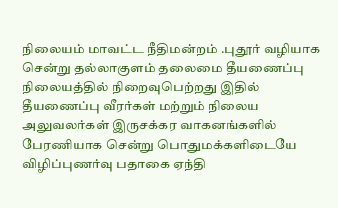நிலையம் மாவட்ட நீதிமன்றம் .புதூர் வழியாக சென்று தல்லாகுளம் தலைமை தீயணைப்பு நிலையத்தில் நிறைவுபெற்றது இதில் தீயணைப்பு வீரர்கள் மற்றும் நிலைய அலுவலர்கள் இருசக்கர வாகனங்களில் பேரணியாக சென்று பொதுமக்களிடையே விழிப்புணர்வு பதாகை ஏந்தி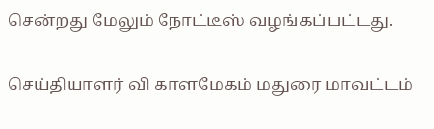சென்றது மேலும் நோட்டீஸ் வழங்கப்பட்டது.

செய்தியாளர் வி காளமேகம் மதுரை மாவட்டம்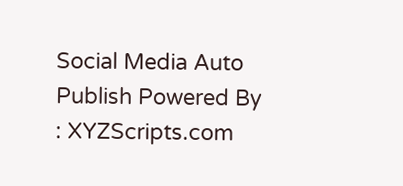Social Media Auto Publish Powered By : XYZScripts.com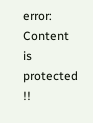error: Content is protected !!